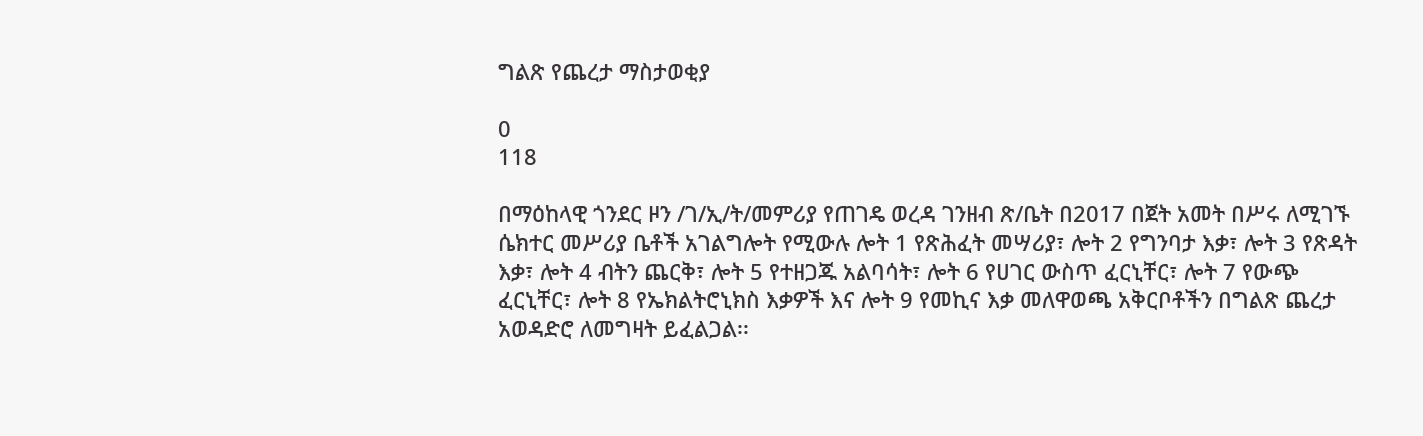ግልጽ የጨረታ ማስታወቂያ

0
118

በማዕከላዊ ጎንደር ዞን /ገ/ኢ/ት/መምሪያ የጠገዴ ወረዳ ገንዘብ ጽ/ቤት በ2017 በጀት አመት በሥሩ ለሚገኙ ሴክተር መሥሪያ ቤቶች አገልግሎት የሚውሉ ሎት 1 የጽሕፈት መሣሪያ፣ ሎት 2 የግንባታ እቃ፣ ሎት 3 የጽዳት እቃ፣ ሎት 4 ብትን ጨርቅ፣ ሎት 5 የተዘጋጁ አልባሳት፣ ሎት 6 የሀገር ውስጥ ፈርኒቸር፣ ሎት 7 የውጭ ፈርኒቸር፣ ሎት 8 የኤክልትሮኒክስ እቃዎች እና ሎት 9 የመኪና እቃ መለዋወጫ አቅርቦቶችን በግልጽ ጨረታ አወዳድሮ ለመግዛት ይፈልጋል፡፡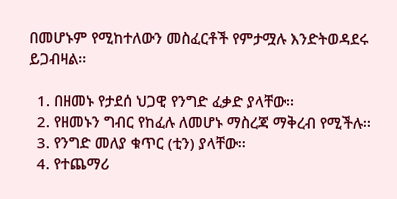በመሆኑም የሚከተለውን መስፈርቶች የምታሟሉ እንድትወዳደሩ ይጋብዛል፡፡

  1. በዘመኑ የታደሰ ህጋዊ የንግድ ፈቃድ ያላቸው፡፡
  2. የዘመኑን ግብር የከፈሉ ለመሆኑ ማስረጃ ማቅረብ የሚችሉ፡፡
  3. የንግድ መለያ ቁጥር (ቲን) ያላቸው፡፡
  4. የተጨማሪ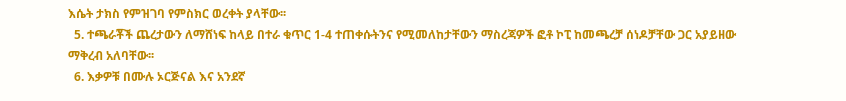እሴት ታክስ የምዝገባ የምስክር ወረቀት ያላቸው፡፡
  5. ተጫራቾች ጨረታውን ለማሸነፍ ከላይ በተራ ቁጥር 1-4 ተጠቀሱትንና የሚመለከታቸውን ማስረጃዎች ፎቶ ኮፒ ከመጫረቻ ሰነዶቻቸው ጋር አያይዘው ማቅረብ አለባቸው፡፡
  6. እቃዎቹ በሙሉ ኦርጅናል እና አንደኛ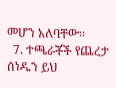መሆን አለባቸው፡፡
  7. ተጫራቾች የጨረታ ሰነዱን ይህ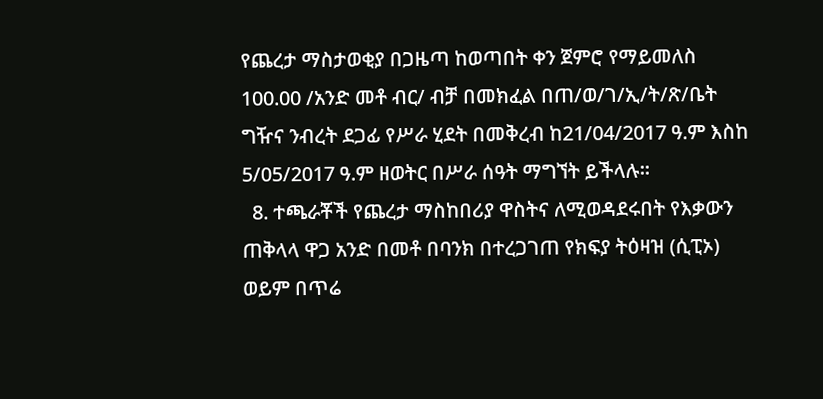የጨረታ ማስታወቂያ በጋዜጣ ከወጣበት ቀን ጀምሮ የማይመለስ 100.00 /አንድ መቶ ብር/ ብቻ በመክፈል በጠ/ወ/ገ/ኢ/ት/ጽ/ቤት ግዥና ንብረት ደጋፊ የሥራ ሂደት በመቅረብ ከ21/04/2017 ዓ.ም እስከ 5/05/2017 ዓ.ም ዘወትር በሥራ ሰዓት ማግኘት ይችላሉ፡፡
  8. ተጫራቾች የጨረታ ማስከበሪያ ዋስትና ለሚወዳደሩበት የእቃውን ጠቅላላ ዋጋ አንድ በመቶ በባንክ በተረጋገጠ የክፍያ ትዕዛዝ (ሲፒኦ) ወይም በጥሬ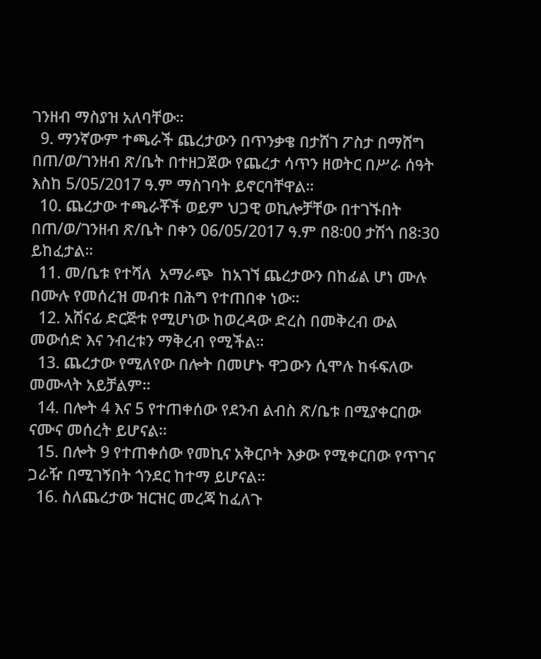ገንዘብ ማስያዝ አለባቸው፡፡
  9. ማንኛውም ተጫራች ጨረታውን በጥንቃቄ በታሸገ ፖስታ በማሸግ በጠ/ወ/ገንዘብ ጽ/ቤት በተዘጋጀው የጨረታ ሳጥን ዘወትር በሥራ ሰዓት እስከ 5/05/2017 ዓ.ም ማስገባት ይኖርባቸዋል፡፡
  10. ጨረታው ተጫራቾች ወይም ህጋዊ ወኪሎቻቸው በተገኙበት በጠ/ወ/ገንዘብ ጽ/ቤት በቀን 06/05/2017 ዓ.ም በ8፡00 ታሽጎ በ8፡30 ይከፈታል፡፡
  11. መ/ቤቱ የተሻለ  አማራጭ  ከአገኘ ጨረታውን በከፊል ሆነ ሙሉ በሙሉ የመሰረዝ መብቱ በሕግ የተጠበቀ ነው፡፡
  12. አሸናፊ ድርጅቱ የሚሆነው ከወረዳው ድረስ በመቅረብ ውል መውሰድ እና ንብረቱን ማቅረብ የሚችል፡፡
  13. ጨረታው የሚለየው በሎት በመሆኑ ዋጋውን ሲሞሉ ከፋፍለው መሙላት አይቻልም፡፡
  14. በሎት 4 እና 5 የተጠቀሰው የደንብ ልብስ ጽ/ቤቱ በሚያቀርበው ናሙና መሰረት ይሆናል፡፡
  15. በሎት 9 የተጠቀሰው የመኪና አቅርቦት እቃው የሚቀርበው የጥገና ጋራዥ በሚገኝበት ጎንደር ከተማ ይሆናል፡፡
  16. ስለጨረታው ዝርዝር መረጃ ከፈለጉ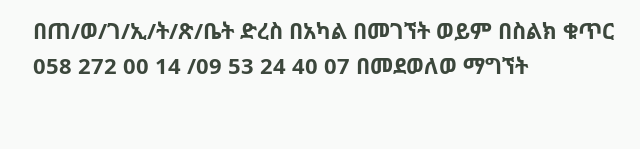በጠ/ወ/ገ/ኢ/ት/ጽ/ቤት ድረስ በአካል በመገኘት ወይም በስልክ ቁጥር 058 272 00 14 /09 53 24 40 07 በመደወለወ ማግኘት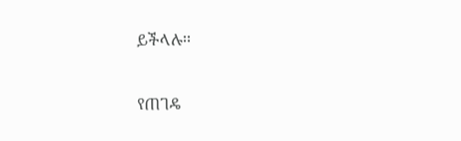ይችላሉ፡፡

የጠገዴ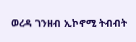ወረዳ ገንዘብ ኢኮኖሚ ትብብት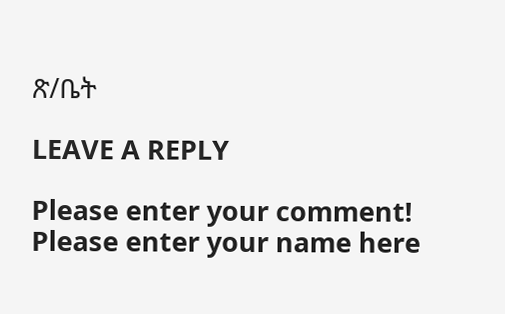ጽ/ቤት

LEAVE A REPLY

Please enter your comment!
Please enter your name here